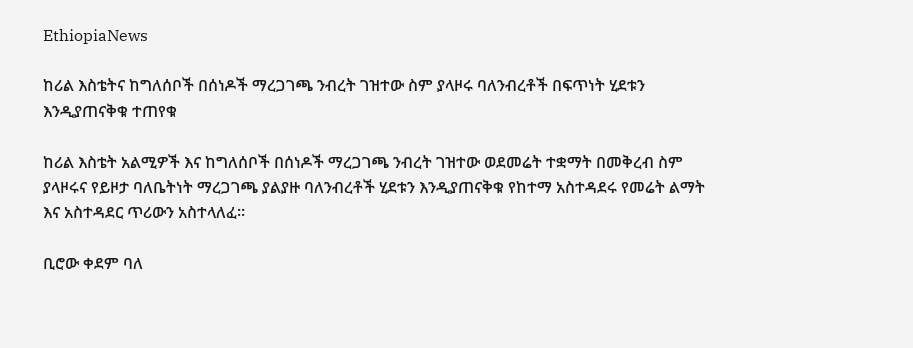EthiopiaNews

ከሪል እስቴትና ከግለሰቦች በሰነዶች ማረጋገጫ ንብረት ገዝተው ስም ያላዞሩ ባለንብረቶች በፍጥነት ሂደቱን እንዲያጠናቅቁ ተጠየቁ

ከሪል እስቴት አልሚዎች እና ከግለሰቦች በሰነዶች ማረጋገጫ ንብረት ገዝተው ወደመሬት ተቋማት በመቅረብ ስም ያላዞሩና የይዞታ ባለቤትነት ማረጋገጫ ያልያዙ ባለንብረቶች ሂደቱን እንዲያጠናቅቁ የከተማ አስተዳደሩ የመሬት ልማት እና አስተዳደር ጥሪውን አስተላለፈ።

ቢሮው ቀደም ባለ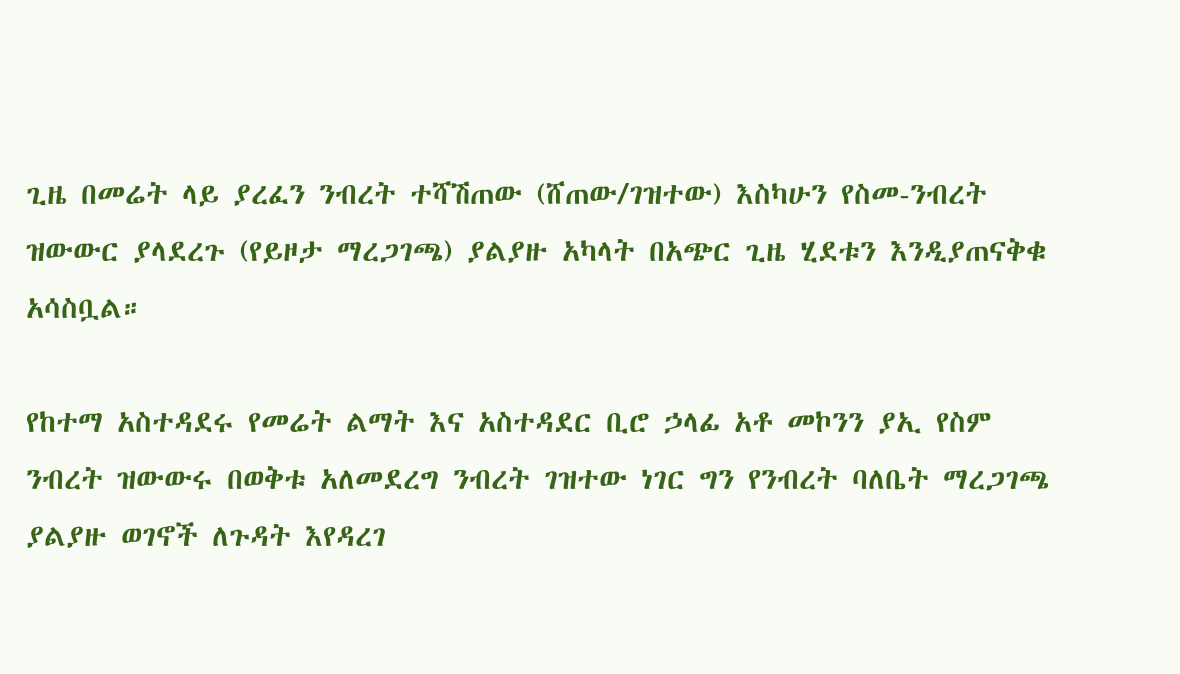ጊዜ በመሬት ላይ ያረፈን ንብረት ተሻሽጠው (ሸጠው/ገዝተው) እስካሁን የስመ-ንብረት ዝውውር ያላደረጉ (የይዞታ ማረጋገጫ) ያልያዙ አካላት በአጭር ጊዜ ሂደቱን እንዲያጠናቅቁ አሳስቧል።

የከተማ አስተዳደሩ የመሬት ልማት እና አስተዳደር ቢሮ ኃላፊ አቶ መኮንን ያኢ የስም ንብረት ዝውውሩ በወቅቱ አለመደረግ ንብረት ገዝተው ነገር ግን የንብረት ባለቤት ማረጋገጫ ያልያዙ ወገኖች ለጉዳት እየዳረገ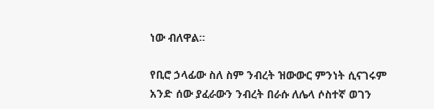ነው ብለዋል።

የቢሮ ኃላፊው ስለ ስም ንብረት ዝውውር ምንነት ሲናገሩም አንድ ሰው ያፈራውን ንብረት በራሱ ለሌላ ሶስተኛ ወገን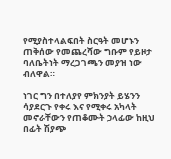የሚያስተላልፍበት ስርዓት መሆኑን ጠቅሰው የመጨረሻው ግቡም የይዞታ ባለቤትነት ማረጋገጫን መያዝ ነው ብለዋል።

ነገር ግን በተለያየ ምክንያት ይሄንን ሳያደርጉ የቀሩ እና የሚቀሩ አካላት መኖራቸውን የጠቆሙት ኃላፊው ከዚህ በፊት ሽያጭ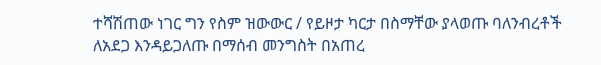ተሻሽጠው ነገር ግን የስም ዝውውር / የይዞታ ካርታ በስማቸው ያላወጡ ባለንብረቶች ለአደጋ እንዳይጋለጡ በማሰብ መንግስት በአጠረ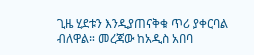ጊዜ ሂደቱን እንዲያጠናቅቁ ጥሪ ያቀርባል ብለዋል። መረጃው ከአዲስ አበባ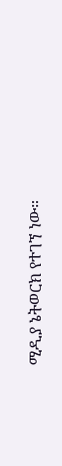ሚዲያ ኔትወርክ የተገኘ ነው።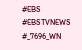#EBS
#EBSTVNEWS
#_7696_WN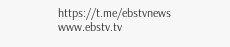https://t.me/ebstvnews
www.ebstv.tv